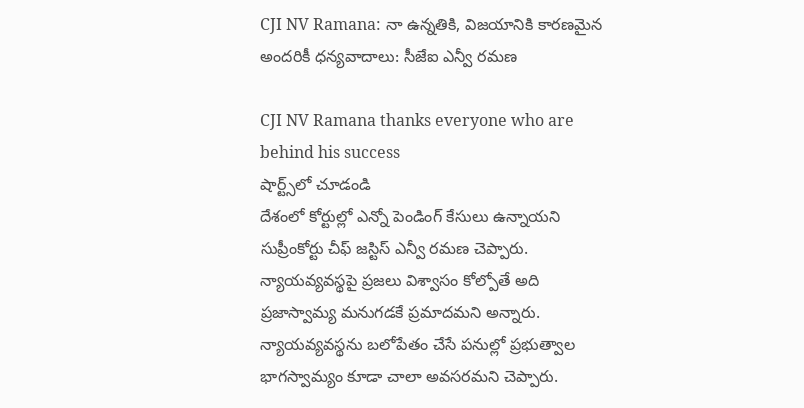CJI NV Ramana: నా ఉన్నతికి, విజయానికి కారణమైన అందరికీ ధన్యవాదాలు: సీజేఐ ఎన్వీ రమణ

CJI NV Ramana thanks everyone who are behind his success
షార్ట్స్‌లో చూడండి
దేశంలో కోర్టుల్లో ఎన్నో పెండింగ్ కేసులు ఉన్నాయని సుప్రీంకోర్టు చీఫ్ జస్టిస్ ఎన్వీ రమణ చెప్పారు. న్యాయవ్యవస్థపై ప్రజలు విశ్వాసం కోల్పోతే అది ప్రజాస్వామ్య మనుగడకే ప్రమాదమని అన్నారు. న్యాయవ్యవస్థను బలోపేతం చేసే పనుల్లో ప్రభుత్వాల భాగస్వామ్యం కూడా చాలా అవసరమని చెప్పారు.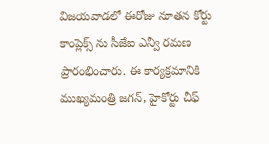విజయవాడలో ఈరోజు నూతన కోర్టు కాంప్లెక్స్ ను సీజేఐ ఎన్వీ రమణ ప్రారంభించారు. ఈ కార్యక్రమానికి ముఖ్యమంత్రి జగన్, హైకోర్టు చీఫ్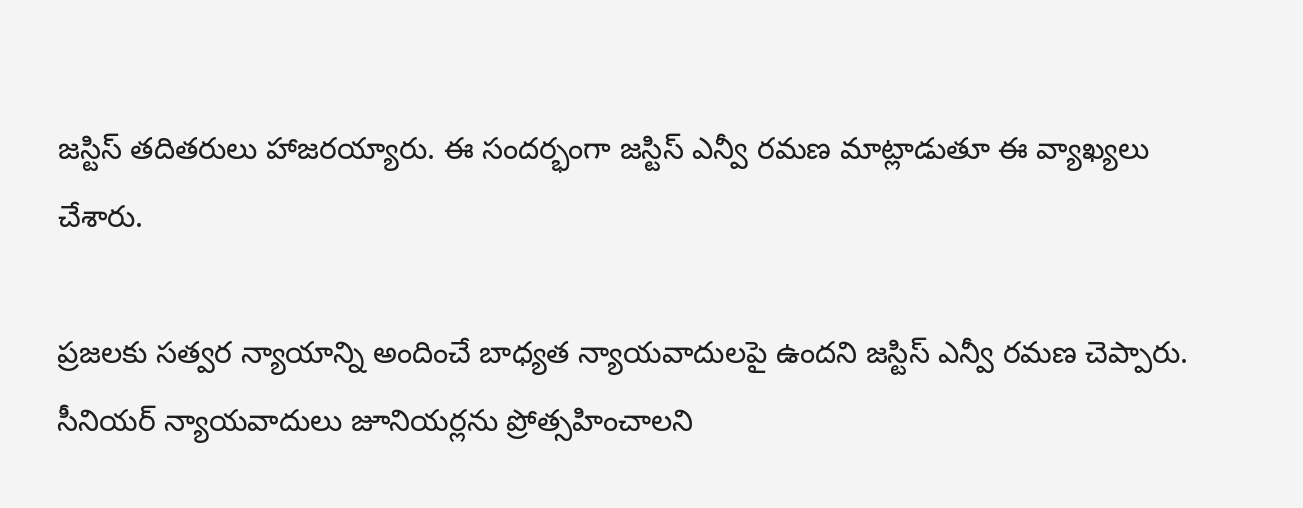జస్టిస్ తదితరులు హాజరయ్యారు. ఈ సందర్భంగా జస్టిస్ ఎన్వీ రమణ మాట్లాడుతూ ఈ వ్యాఖ్యలు చేశారు.

ప్రజలకు సత్వర న్యాయాన్ని అందించే బాధ్యత న్యాయవాదులపై ఉందని జస్టిస్ ఎన్వీ రమణ చెప్పారు. సీనియర్ న్యాయవాదులు జూనియర్లను ప్రోత్సహించాలని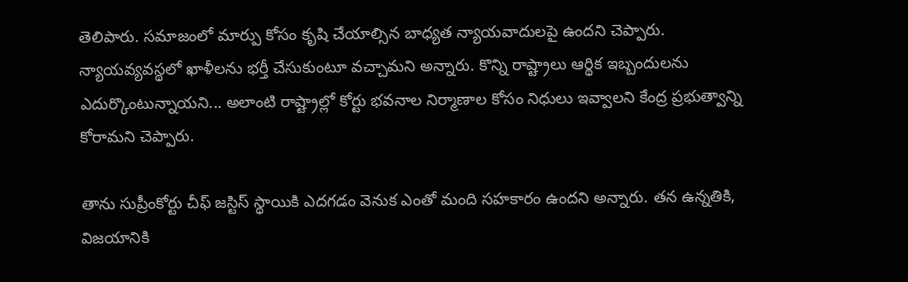తెలిపారు. సమాజంలో మార్పు కోసం కృషి చేయాల్సిన బాధ్యత న్యాయవాదులపై ఉందని చెప్పారు. న్యాయవ్యవస్థలో ఖాళీలను భర్తీ చేసుకుంటూ వచ్చామని అన్నారు. కొన్ని రాష్ట్రాలు ఆర్థిక ఇబ్బందులను ఎదుర్కొంటున్నాయని... అలాంటి రాష్ట్రాల్లో కోర్టు భవనాల నిర్మాణాల కోసం నిధులు ఇవ్వాలని కేంద్ర ప్రభుత్వాన్ని కోరామని చెప్పారు.

తాను సుప్రీంకోర్టు చీఫ్ జస్టిస్ స్థాయికి ఎదగడం వెనుక ఎంతో మంది సహకారం ఉందని అన్నారు. తన ఉన్నతికి, విజయానికి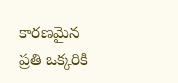కారణమైన ప్రతి ఒక్కరికి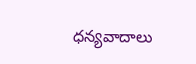ధన్యవాదాలు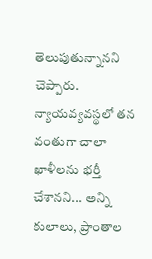తెలుపుతున్నానని చెప్పారు. న్యాయవ్యవస్థలో తన వంతుగా చాలా ఖాళీలను భర్తీ చేశానని... అన్ని కులాలు, ప్రాంతాల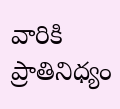వారికి ప్రాతినిధ్యం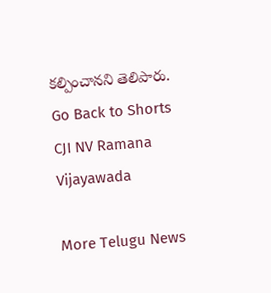కల్పించానని తెలిపారు.
Go Back to Shorts
CJI NV Ramana
Vijayawada

More Telugu News